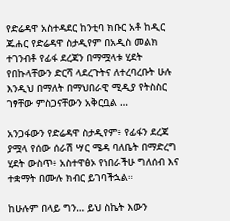የድሬዳዋ አስተዳደር ከንቲባ ክቡር አቶ ከዲር ጁሐር የድሬዳዋ ስታዲየም በአዲስ መልክ ተገንብቶ የፊፋ ደረጃን በማሟላቱ ሂደት የበኩላቸውን ድርሻ ላደረጉትና ለተረባረቡት ሁሉ እንዲህ በማለት በማህበራዊ ሚዲያ የትስስር ገፃቸው ምስጋናቸውን አቅርቧል …

አንጋፋውን የድሬዳዋ ስታዲየም፥ የፊፋን ደረጃ ያሟላ የሰው ሰራሽ ሣር ሜዳ ባለቤት በማድረግ ሂደት ውስጥ፥ አስተዋፅኦ የነበራችሁ ግለሰብ እና ተቋማት በሙሉ ክብር ይገባችኋል።

ከሁሉም በላይ ግን… ይህ ስኬት እውን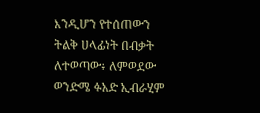እንዲሆን የተሰጠውን ትልቅ ሀላፊነት በብቃት ለተወጣው፥ ለምወደው ወንድሜ ፉአድ ኢብራሂም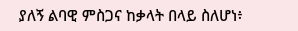ያለኝ ልባዊ ምስጋና ከቃላት በላይ ስለሆነ፥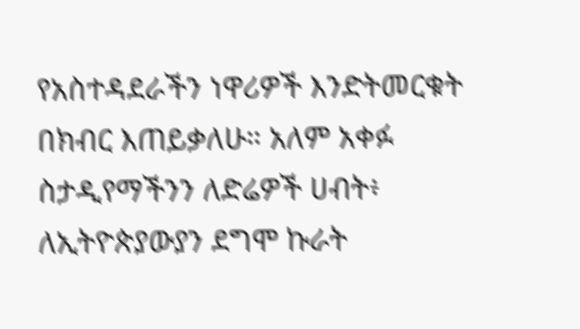የአስተዳደራችን ነዋሪዎች እንድትመርቁት በክብር እጠይቃለሁ። አለም አቀፉ ስታዲየማችንን ለድሬዎች ሀብት፥ ለኢትዮጵያውያን ደግሞ ኩራት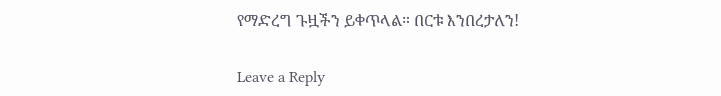የማድረግ ጉዟችን ይቀጥላል። በርቱ እንበረታለን!

Leave a Reply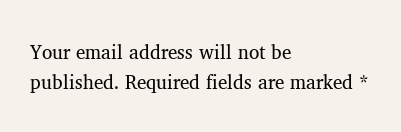Your email address will not be published. Required fields are marked *